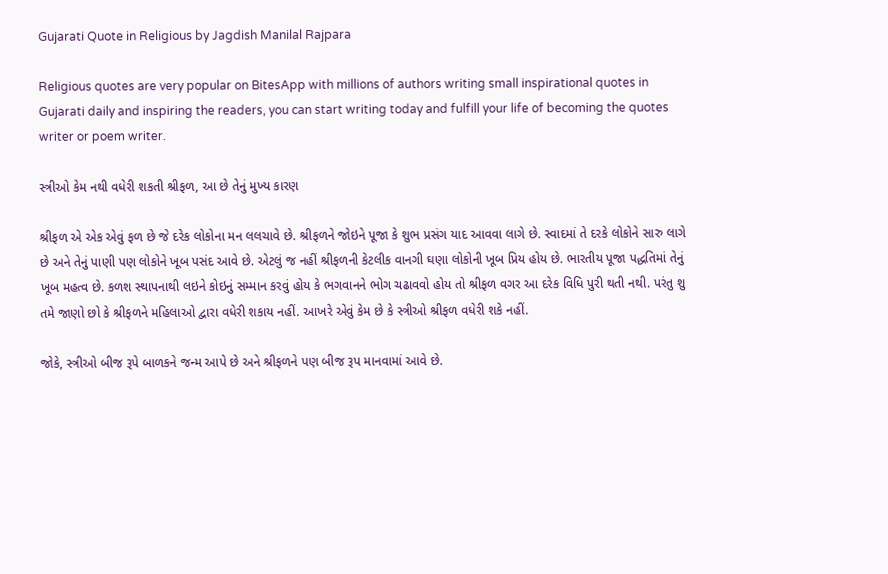Gujarati Quote in Religious by Jagdish Manilal Rajpara

Religious quotes are very popular on BitesApp with millions of authors writing small inspirational quotes in Gujarati daily and inspiring the readers, you can start writing today and fulfill your life of becoming the quotes writer or poem writer.

સ્ત્રીઓ કેમ નથી વધેરી શકતી શ્રીફળ, આ છે તેનું મુખ્ય કારણ

શ્રીફળ એ એક એવું ફળ છે જે દરેક લોકોના મન લલચાવે છે. શ્રીફળને જોઇને પૂજા કે શુભ પ્રસંગ યાદ આવવા લાગે છે. સ્વાદમાં તે દરકે લોકોને સારુ લાગે છે અને તેનું પાણી પણ લોકોને ખૂબ પસંદ આવે છે. એટલું જ નહીં શ્રીફળની કેટલીક વાનગી ઘણા લોકોની ખૂબ પ્રિય હોય છે. ભારતીય પૂજા પદ્ધતિમાં તેનું ખૂબ મહત્વ છે. કળશ સ્થાપનાથી લઇને કોઇનું સમ્માન કરવું હોય કે ભગવાનને ભોગ ચઢાવવો હોય તો શ્રીફળ વગર આ દરેક વિધિ પુરી થતી નથી. પરંતુ શુ તમે જાણો છો કે શ્રીફળને મહિલાઓ દ્વારા વધેરી શકાય નહીં. આખરે એવું કેમ છે કે સ્ત્રીઓ શ્રીફળ વધેરી શકે નહીં.

જોકે, સ્ત્રીઓ બીજ રૂપે બાળકને જન્મ આપે છે અને શ્રીફળને પણ બીજ રૂપ માનવામાં આવે છે.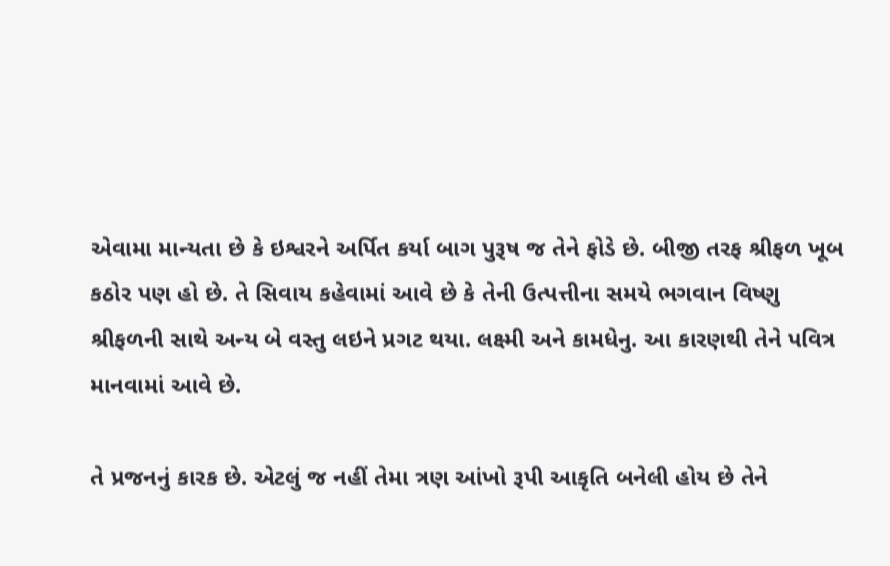એવામા માન્યતા છે કે ઇશ્વરને અર્પિત કર્યા બાગ પુરૂષ જ તેને ફોડે છે. બીજી તરફ શ્રીફળ ખૂબ કઠોર પણ હો છે. તે સિવાય કહેવામાં આવે છે કે તેની ઉત્પત્તીના સમયે ભગવાન વિષ્ણુ શ્રીફળની સાથે અન્ય બે વસ્તુ લઇને પ્રગટ થયા. લક્ષ્મી અને કામધેનુ. આ કારણથી તેને પવિત્ર માનવામાં આવે છે.

તે પ્રજનનું કારક છે. એટલું જ નહીં તેમા ત્રણ આંખો રૂપી આકૃતિ બનેલી હોય છે તેને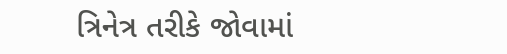ત્રિનેત્ર તરીકે જોવામાં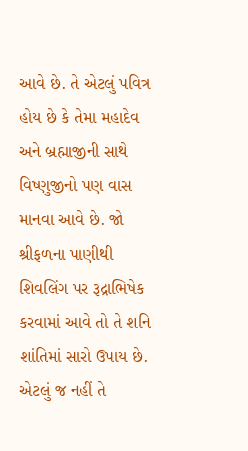આવે છે. તે એટલું પવિત્ર હોય છે કે તેમા મહાદેવ અને બ્રહ્માજીની સાથે વિષ્ણુજીનો પણ વાસ માનવા આવે છે. જો શ્રીફળના પાણીથી શિવલિંગ પર રૂદ્રાભિષેક કરવામાં આવે તો તે શનિ શાંતિમાં સારો ઉપાય છે. એટલું જ નહીં તે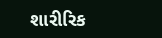શારીરિક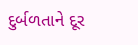દુર્બળતાને દૂર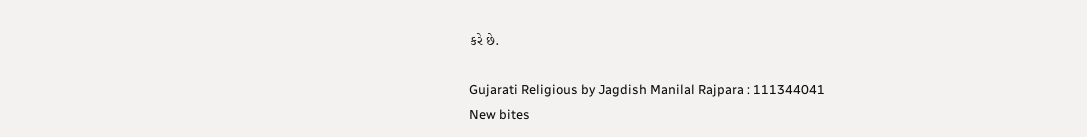કરે છે.

Gujarati Religious by Jagdish Manilal Rajpara : 111344041
New bites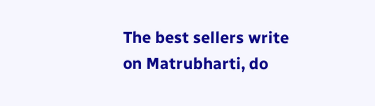The best sellers write on Matrubharti, do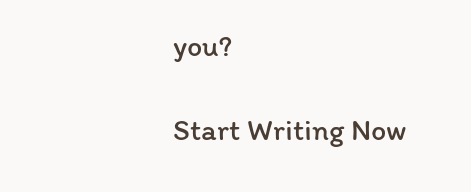you?

Start Writing Now